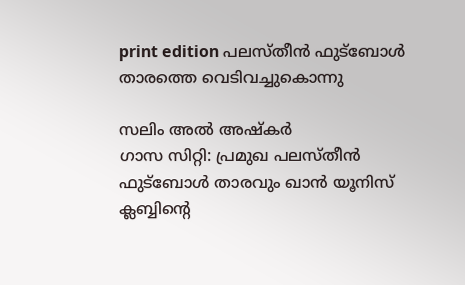print edition പലസ്തീൻ ഫുട്ബോൾ താരത്തെ വെടിവച്ചുകൊന്നു

സലിം അൽ അഷ്കർ
ഗാസ സിറ്റി: പ്രമുഖ പലസ്തീൻ ഫുട്ബോൾ താരവും ഖാൻ യൂനിസ് ക്ലബ്ബിന്റെ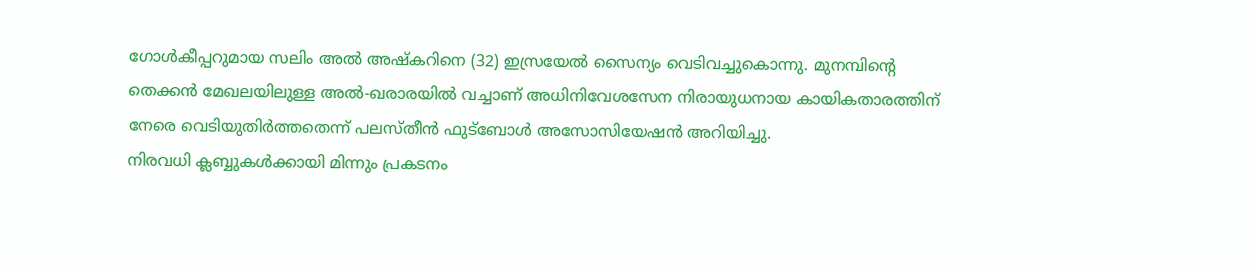ഗോൾകീപ്പറുമായ സലിം അൽ അഷ്കറിനെ (32) ഇസ്രയേൽ സൈന്യം വെടിവച്ചുകൊന്നു. മുനമ്പിന്റെ തെക്കൻ മേഖലയിലുള്ള അൽ-ഖരാരയിൽ വച്ചാണ് അധിനിവേശസേന നിരായുധനായ കായികതാരത്തിന് നേരെ വെടിയുതിർത്തതെന്ന് പലസ്തീൻ ഫുട്ബോൾ അസോസിയേഷൻ അറിയിച്ചു.
നിരവധി ക്ലബ്ബുകൾക്കായി മിന്നും പ്രകടനം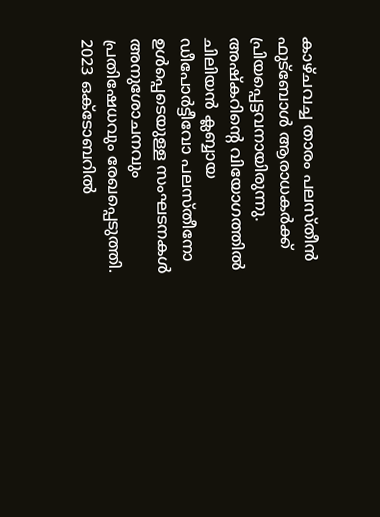കാഴ്ചവച്ച താരം പലസ്തീൻ ഫുട്ബോൾ ആരാധകർക്ക് പ്രിയപ്പെട്ടവനായിരുന്നു. അഷ്കറിന്റെ വിയോഗത്തിൽ ചിലിയൻ ക്ലബ്ബായ ഡീപോർട്ടീവോ പലസ്തീനോ ഉൾപ്പെടെയുള്ള സംഘടനകൾ അനുശോചനവും പ്രതിഷേധവും രേഖപ്പെടുത്തി.
2023 ഒക്ടോബറിൽ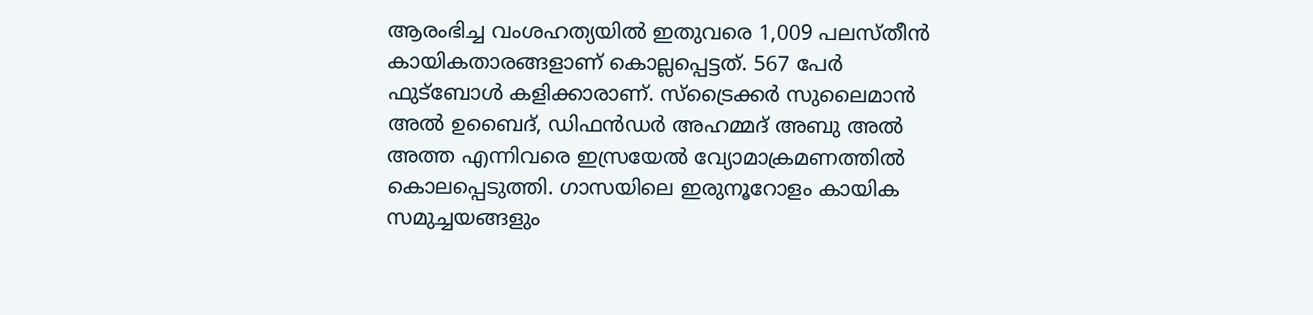ആരംഭിച്ച വംശഹത്യയിൽ ഇതുവരെ 1,009 പലസ്തീൻ കായികതാരങ്ങളാണ് കൊല്ലപ്പെട്ടത്. 567 പേർ ഫുട്ബോൾ കളിക്കാരാണ്. സ്ട്രൈക്കർ സുലൈമാൻ അൽ ഉബൈദ്, ഡിഫൻഡർ അഹമ്മദ് അബു അൽ അത്ത എന്നിവരെ ഇസ്രയേൽ വ്യോമാക്രമണത്തിൽ കൊലപ്പെടുത്തി. ഗാസയിലെ ഇരുനൂറോളം കായിക സമുച്ചയങ്ങളും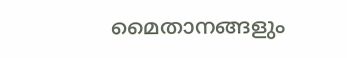മൈതാനങ്ങളും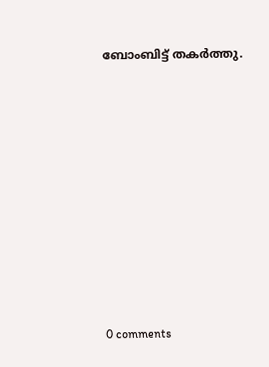ബോംബിട്ട് തകർത്തു.










0 comments